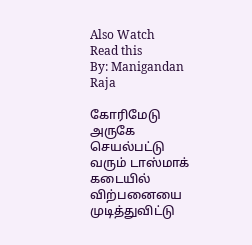Also Watch
Read this
By: Manigandan Raja

கோரிமேடு அருகே செயல்பட்டு வரும் டாஸ்மாக் கடையில் விற்பனையை முடித்துவிட்டு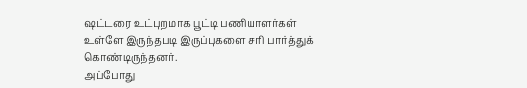ஷட்டரை உட்புறமாக பூட்டி பணியாளர்கள் உள்ளே இருந்தபடி இருப்புகளை சரி பார்த்துக் கொண்டிருந்தனர்.
அப்போது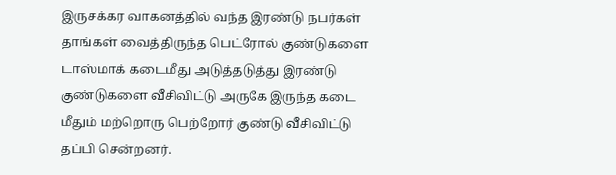இருசக்கர வாகனத்தில் வந்த இரண்டு நபர்கள் தாங்கள் வைத்திருந்த பெட்ரோல் குண்டுகளை டாஸ்மாக் கடைமீது அடுத்தடுத்து இரண்டு குண்டுகளை வீசிவிட்டு அருகே இருந்த கடை மீதும் மற்றொரு பெற்றோர் குண்டு வீசிவிட்டு தப்பி சென்றனர்.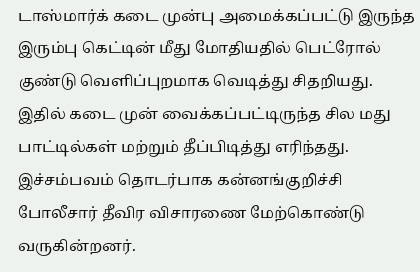டாஸ்மார்க் கடை முன்பு அமைக்கப்பட்டு இருந்த இரும்பு கெட்டின் மீது மோதியதில் பெட்ரோல் குண்டு வெளிப்புறமாக வெடித்து சிதறியது. இதில் கடை முன் வைக்கப்பட்டிருந்த சில மது பாட்டில்கள் மற்றும் தீப்பிடித்து எரிந்தது.
இச்சம்பவம் தொடர்பாக கன்னங்குறிச்சி போலீசார் தீவிர விசாரணை மேற்கொண்டு வருகின்றனர்.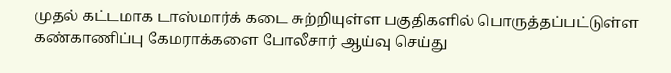முதல் கட்டமாக டாஸ்மார்க் கடை சுற்றியுள்ள பகுதிகளில் பொருத்தப்பட்டுள்ள கண்காணிப்பு கேமராக்களை போலீசார் ஆய்வு செய்து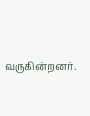வருகின்றனர்.